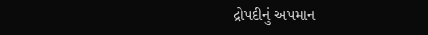દ્રોપદીનું અપમાન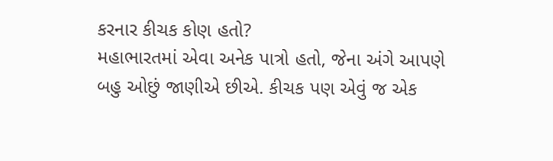કરનાર કીચક કોણ હતો?
મહાભારતમાં એવા અનેક પાત્રો હતો, જેના અંગે આપણે બહુ ઓછું જાણીએ છીએ. કીચક પણ એવું જ એક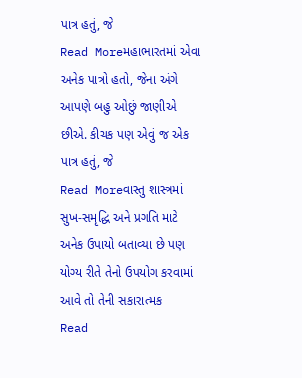પાત્ર હતું, જે
Read Moreમહાભારતમાં એવા અનેક પાત્રો હતો, જેના અંગે આપણે બહુ ઓછું જાણીએ છીએ. કીચક પણ એવું જ એક પાત્ર હતું, જે
Read Moreવાસ્તુ શાસ્ત્રમાં સુખ-સમૃદ્ધિ અને પ્રગતિ માટે અનેક ઉપાયો બતાવ્યા છે પણ યોગ્ય રીતે તેનો ઉપયોગ કરવામાં આવે તો તેની સકારાત્મક
Read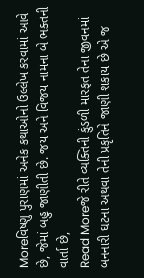Moreવિષ્ણુ પુરાણમાં અનેક કથાઓનો ઉલ્લેખ કરવામાં આવે છે, જેમાં બહુ જાણીતી છે. જય અને વિજય નામના બે ભક્તની વાર્તા છે,
Read Moreજે રીતે વ્યક્તિની કુંડળી મારફત તેના જીવનમાં બનનારી ઘટના અથવા તેની પ્રકૃતિને જાણી શકાય છે એ જ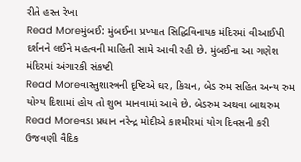રીતે હસ્ત રેખા
Read Moreમુંબઈ: મુંબઈના પ્રખ્યાત સિદ્ધિવિનાયક મંદિરમાં વીઆઈપી દર્શનને લઈને મહત્વની માહિતી સામે આવી રહી છે. મુંબઈના આ ગણેશ મંદિરમાં અંગારકી સંકષ્ટી
Read Moreવાસ્તુશાસ્ત્રની દૃષ્ટિએ ઘર, કિચન, બેડ રુમ સહિત અન્ય રુમ યોગ્ય દિશામાં હોય તો શુભ માનવામાં આવે છે. બેડરુમ અથવા બાથરુમ
Read Moreવડા પ્રધાન નરેન્દ્ર મોદીએ કાશ્મીરમાં યોગ દિવસની કરી ઉજવણી વૈદિક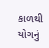કાળથી યોગનું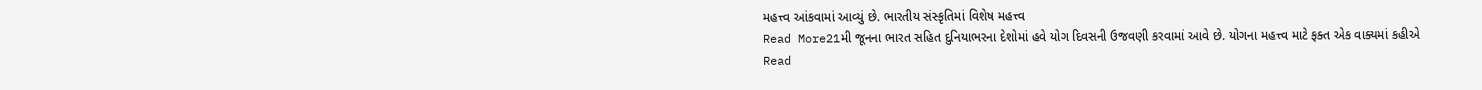મહત્ત્વ આંકવામાં આવ્યું છે. ભારતીય સંસ્કૃતિમાં વિશેષ મહત્ત્વ
Read More21મી જૂનના ભારત સહિત દુનિયાભરના દેશોમાં હવે યોગ દિવસની ઉજવણી કરવામાં આવે છે. યોગના મહત્ત્વ માટે ફક્ત એક વાક્યમાં કહીએ
Read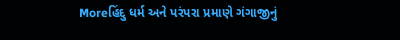Moreહિંદુ ધર્મ અને પરંપરા પ્રમાણે ગંગાજીનું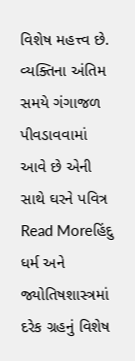વિશેષ મહત્ત્વ છે. વ્યક્તિના અંતિમ સમયે ગંગાજળ પીવડાવવામાં આવે છે એની સાથે ઘરને પવિત્ર
Read Moreહિંદુ ધર્મ અને જ્યોતિષશાસ્ત્રમાં દરેક ગ્રહનું વિશેષ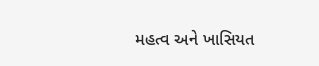મહત્વ અને ખાસિયત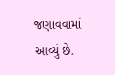જણાવવામાં આવ્યું છે.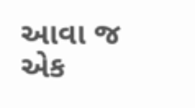આવા જ એક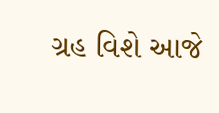ગ્રહ વિશે આજે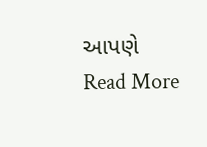આપણે
Read More